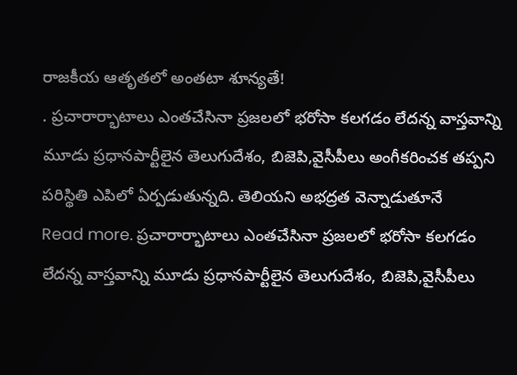రాజకీయ ఆతృతలో అంతటా శూన్యతే!
. ప్రచారార్భాటాలు ఎంతచేసినా ప్రజలలో భరోసా కలగడం లేదన్న వాస్తవాన్ని మూడు ప్రధానపార్టీలైన తెలుగుదేశం, బిజెపి,వైసీపీలు అంగీకరించక తప్పని పరిస్థితి ఎపిలో ఏర్పడుతున్నది. తెలియని అభద్రత వెన్నాడుతూనే
Read more. ప్రచారార్భాటాలు ఎంతచేసినా ప్రజలలో భరోసా కలగడం లేదన్న వాస్తవాన్ని మూడు ప్రధానపార్టీలైన తెలుగుదేశం, బిజెపి,వైసీపీలు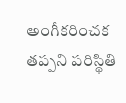అంగీకరించక తప్పని పరిస్థితి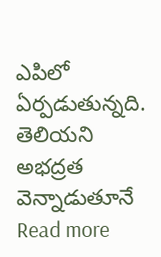ఎపిలో ఏర్పడుతున్నది. తెలియని అభద్రత వెన్నాడుతూనే
Read more